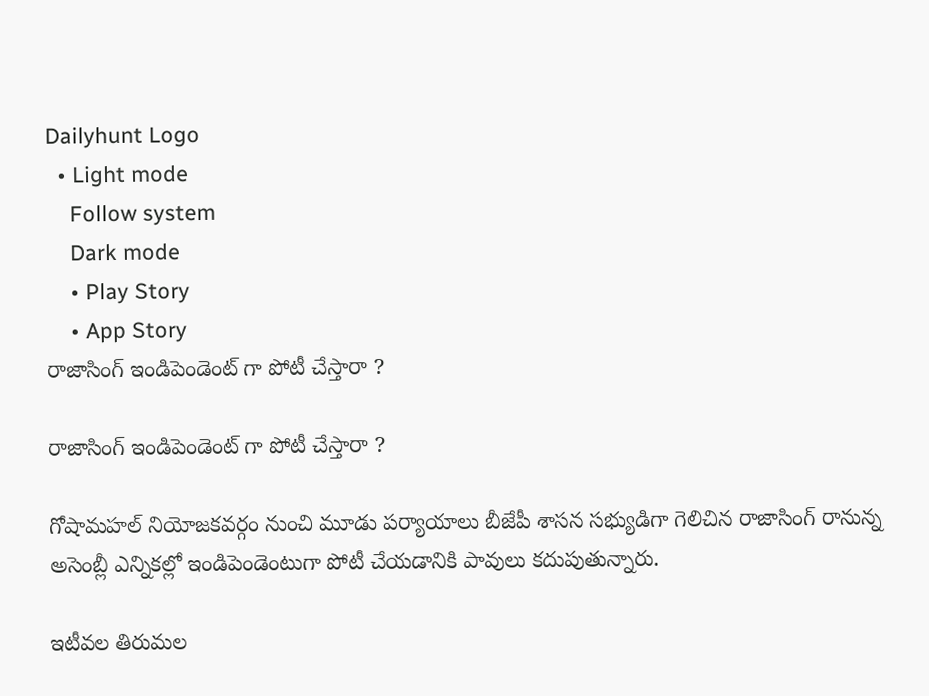Dailyhunt Logo
  • Light mode
    Follow system
    Dark mode
    • Play Story
    • App Story
రాజాసింగ్ ఇండిపెండెంట్ గా పోటీ చేస్తారా ?

రాజాసింగ్ ఇండిపెండెంట్ గా పోటీ చేస్తారా ?

గోషామహల్ నియోజకవర్గం నుంచి మూడు పర్యాయాలు బీజేపీ శాసన సభ్యుడిగా గెలిచిన రాజాసింగ్ రానున్న అసెంబ్లీ ఎన్నికల్లో ఇండిపెండెంటుగా పోటీ చేయడానికి పావులు కదుపుతున్నారు.

ఇటీవల తిరుమల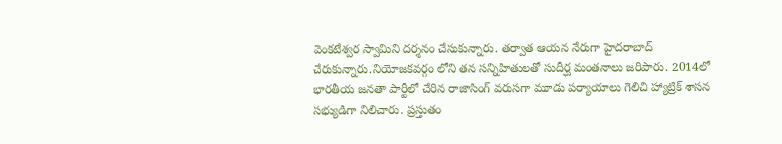వెంకటేశ్వర స్వామిని దర్శనం చేసుకున్నారు. తర్వాత ఆయన నేరుగా హైదరాబాద్ చేరుకున్నారు.నియోజకవర్గం లోని తన సన్నిహితులతో సుదీర్ఘ మంతనాలు జరిపారు. 2014లో భారతీయ జనతా పార్టీలో చేరిన రాజాసింగ్ వరుసగా మూడు పర్యాయాలు గెలిచి హ్యాట్రిక్ శాసన సభ్యుడిగా నిలిచారు. ప్రస్తుతం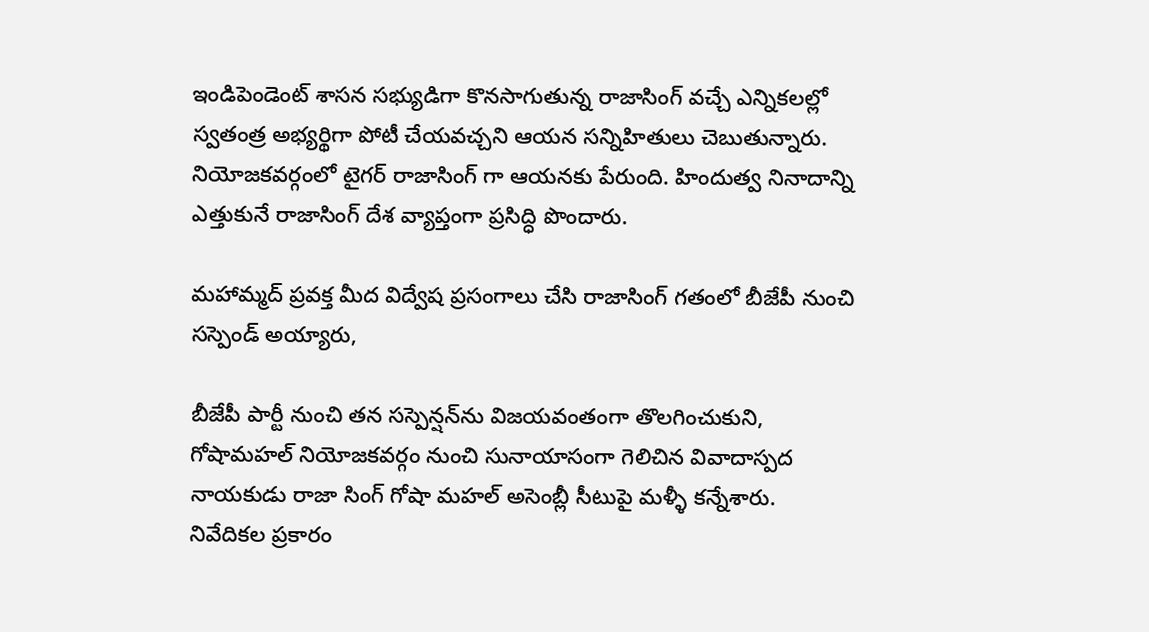ఇండిపెండెంట్ శాసన సభ్యుడిగా కొనసాగుతున్న రాజాసింగ్ వచ్చే ఎన్నికలల్లో స్వతంత్ర అభ్యర్థిగా పోటీ చేయవచ్చని ఆయన సన్నిహితులు చెబుతున్నారు. నియోజకవర్గంలో టైగర్ రాజాసింగ్ గా ఆయనకు పేరుంది. హిందుత్వ నినాదాన్ని ఎత్తుకునే రాజాసింగ్ దేశ వ్యాప్తంగా ప్రసిద్ధి పొందారు.

మహామ్మద్ ప్రవక్త మీద విద్వేష ప్రసంగాలు చేసి రాజాసింగ్ గతంలో బీజేపీ నుంచి సస్పెండ్ అయ్యారు,

బీజేపీ పార్టీ నుంచి తన సస్పెన్షన్‌ను విజయవంతంగా తొలగించుకుని, గోషామహల్ నియోజకవర్గం నుంచి సునాయాసంగా గెలిచిన వివాదాస్పద నాయకుడు రాజా సింగ్ గోషా మహల్ అసెంబ్లీ సీటుపై మళ్ళీ కన్నేశారు. నివేదికల ప్రకారం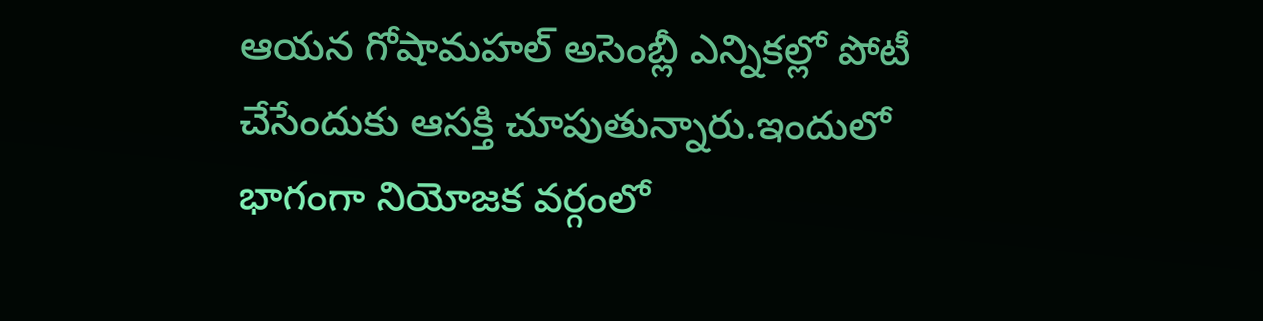ఆయన గోషామహల్ అసెంబ్లీ ఎన్నికల్లో పోటీ చేసేందుకు ఆసక్తి చూపుతున్నారు.ఇందులో భాగంగా నియోజక వర్గంలో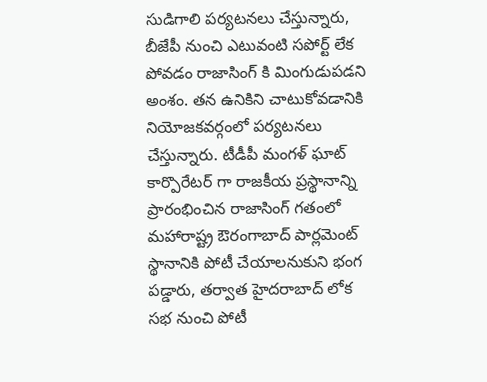సుడిగాలి పర్యటనలు చేస్తున్నారు, బీజేపీ నుంచి ఎటువంటి సపోర్ట్ లేక పోవడం రాజాసింగ్ కి మింగుడుపడని అంశం. తన ఉనికిని చాటుకోవడానికి నియోజకవర్గంలో పర్యటనలు చేస్తున్నారు. టీడీపీ మంగళ్ ఘాట్ కార్పొరేటర్ గా రాజకీయ ప్రస్థానాన్ని ప్రారంభించిన రాజాసింగ్ గతంలో మహారాష్ట్ర ఔరంగాబాద్ పార్లమెంట్ స్థానానికి పోటీ చేయాలనుకుని భంగ పడ్డారు, తర్వాత హైదరాబాద్ లోక సభ నుంచి పోటీ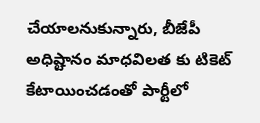చేయాలనుకున్నారు, బీజేపీ అధిష్టానం మాధవిలత కు టికెట్ కేటాయించడంతో పార్టీలో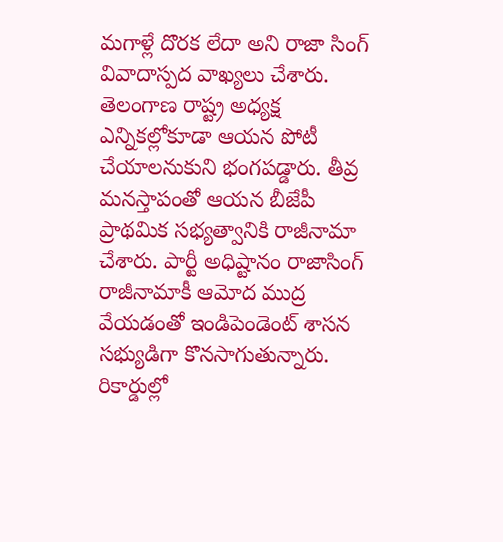మగాళ్లే దొరక లేదా అని రాజా సింగ్ వివాదాస్పద వాఖ్యలు చేశారు. తెలంగాణ రాష్ట్ర అధ్యక్ష ఎన్నికల్లోకూడా ఆయన పోటీ చేయాలనుకుని భంగపడ్డారు. తీవ్ర మనస్తాపంతో ఆయన బీజేపీ ప్రాథమిక సభ్యత్వానికి రాజీనామా చేశారు. పార్టీ అధిష్టానం రాజాసింగ్ రాజీనామాకీ ఆమోద ముద్ర వేయడంతో ఇండిపెండెంట్ శాసన సభ్యుడిగా కొనసాగుతున్నారు. రికార్డుల్లో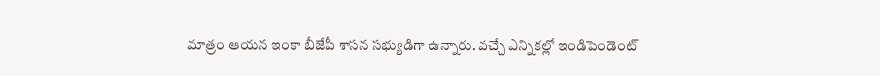మాత్రం ఆయన ఇంకా బీజేపీ శాసన సభ్యుడిగా ఉన్నారు. వచ్చే ఎన్నికల్లో ఇండిపెండెంట్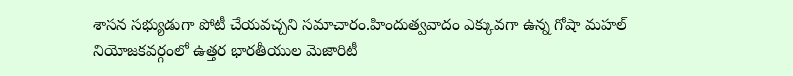శాసన సభ్యుడుగా పోటీ చేయవచ్చని సమాచారం.హిందుత్వవాదం ఎక్కువగా ఉన్న గోషా మహల్ నియోజకవర్గంలో ఉత్తర భారతీయుల మెజారిటీ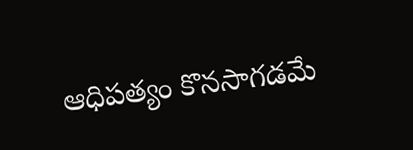ఆధిపత్యం కొనసాగడమే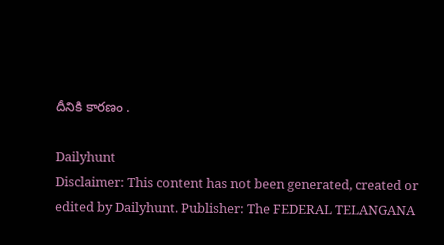దీనికి కారణం .

Dailyhunt
Disclaimer: This content has not been generated, created or edited by Dailyhunt. Publisher: The FEDERAL TELANGANA